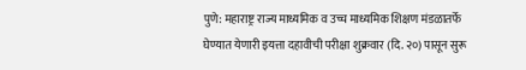पुणे: महाराष्ट्र राज्य माध्यमिक व उच्च माध्यमिक शिक्षण मंडळातर्फे घेण्यात येणारी इयत्ता दहावीची परीक्षा शुक्रवार (दि. २०) पासून सुरू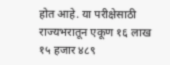होत आहे. या परीक्षेसाठी राज्यभरातून एकूण १६ लाख १५ हजार ४८९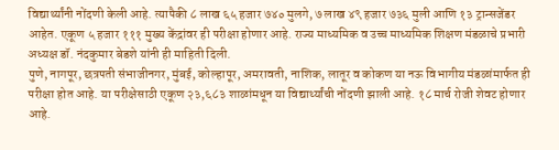विद्यार्थ्यांनी नोंदणी केली आहे. त्यापैकी ८ लाख ६५ हजार ७४० मुलगे, ७ लाख ४९ हजार ७३६ मुली आणि १३ ट्रान्सजेंडर आहेत. एकूण ५ हजार १११ मुख्य केंद्रांवर ही परीक्षा होणार आहे. राज्य माध्यमिक व उच्च माध्यमिक शिक्षण मंडळाचे प्रभारी अध्यक्ष डॉ. नंदकुमार बेडशे यांनी ही माहिती दिली.
पुणे, नागपूर, छत्रपती संभाजीनगर, मुंबई, कोल्हापूर, अमरावती, नाशिक, लातूर व कोकण या नऊ विभागीय मंडळांमार्फत ही परीक्षा होत आहे. या परीक्षेसाठी एकूण २३,६८३ शाळांमधून या विद्यार्थ्यांची नोंदणी झाली आहे. १८ मार्च रोजी शेवट होणार आहे.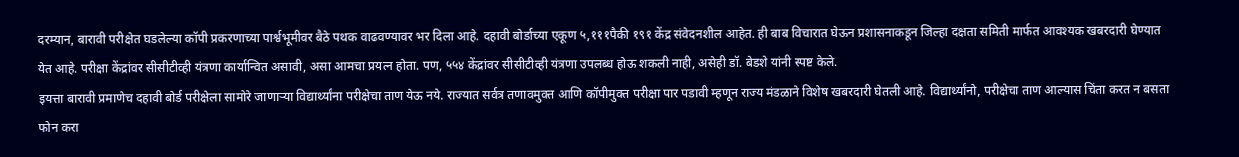दरम्यान, बारावी परीक्षेत घडलेल्या कॉपी प्रकरणाच्या पार्श्वभूमीवर बैठे पथक वाढवण्यावर भर दिला आहे. दहावी बोर्डाच्या एकूण ५,१११पैकी १९१ केंद्र संवेदनशील आहेत. ही बाब विचारात घेऊन प्रशासनाकडून जिल्हा दक्षता समिती मार्फत आवश्यक खबरदारी घेण्यात येत आहे. परीक्षा केंद्रांवर सीसीटीव्ही यंत्रणा कार्यान्वित असावी, असा आमचा प्रयत्न होता. पण, ५५४ केंद्रांवर सीसीटीव्ही यंत्रणा उपलब्ध होऊ शकली नाही, असेही डॉ. बेडशे यांनी स्पष्ट केले.
इयत्ता बारावी प्रमाणेच दहावी बोर्ड परीक्षेला सामोरे जाणाऱ्या विद्यार्थ्यांना परीक्षेचा ताण येऊ नये. राज्यात सर्वत्र तणावमुक्त आणि कॉपीमुक्त परीक्षा पार पडावी म्हणून राज्य मंडळाने विशेष खबरदारी घेतली आहे. विद्यार्थ्यांनो, परीक्षेचा ताण आल्यास चिंता करत न बसता फोन करा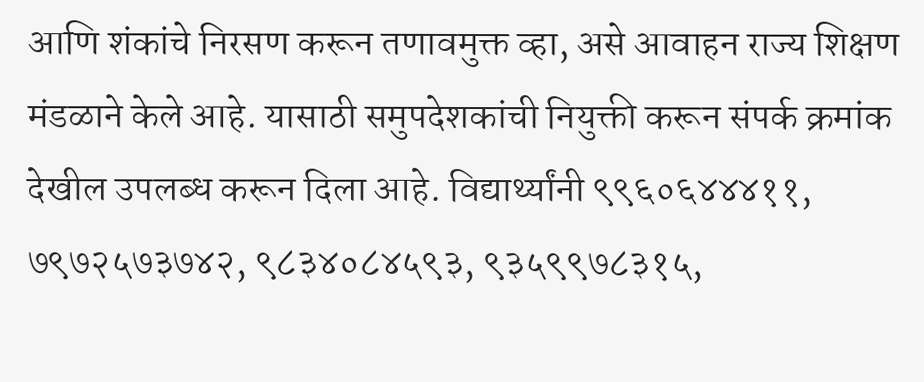आणि शंकांचे निरसण करून तणावमुक्त व्हा, असे आवाहन राज्य शिक्षण मंडळाने केले आहे. यासाठी समुपदेशकांची नियुक्ती करून संपर्क क्रमांक देखील उपलब्ध करून दिला आहे. विद्यार्थ्यांनी ९९६०६४४४११, ७९७२५७३७४२, ९८३४०८४५९३, ९३५९९७८३१५,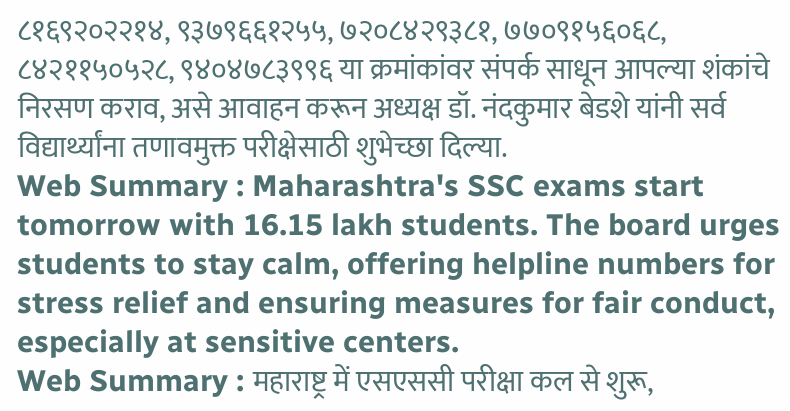८१६९२०२२१४, ९३७९६६१२५५, ७२०८४२९३८१, ७७०९१५६०६८, ८४२११५०५२८, ९४०४७८३९९६ या क्रमांकांवर संपर्क साधून आपल्या शंकांचे निरसण कराव, असे आवाहन करून अध्यक्ष डॉ. नंदकुमार बेडशे यांनी सर्व विद्यार्थ्यांना तणावमुक्त परीक्षेसाठी शुभेच्छा दिल्या.
Web Summary : Maharashtra's SSC exams start tomorrow with 16.15 lakh students. The board urges students to stay calm, offering helpline numbers for stress relief and ensuring measures for fair conduct, especially at sensitive centers.
Web Summary : महाराष्ट्र में एसएससी परीक्षा कल से शुरू,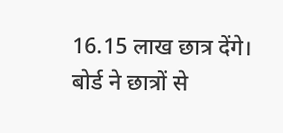16.15 लाख छात्र देंगे। बोर्ड ने छात्रों से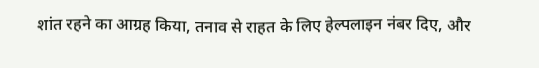शांत रहने का आग्रह किया, तनाव से राहत के लिए हेल्पलाइन नंबर दिए, और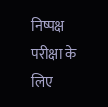निष्पक्ष परीक्षा के लिए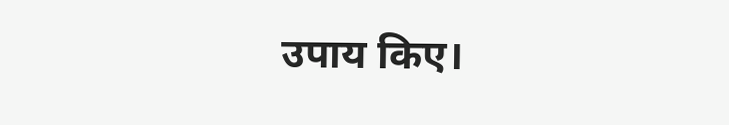उपाय किए।